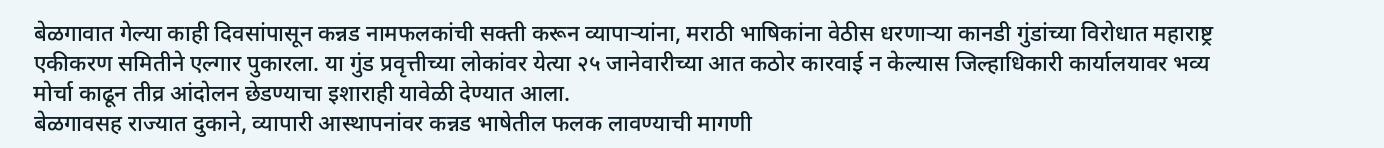बेळगावात गेल्या काही दिवसांपासून कन्नड नामफलकांची सक्ती करून व्यापाऱ्यांना, मराठी भाषिकांना वेठीस धरणाऱ्या कानडी गुंडांच्या विरोधात महाराष्ट्र एकीकरण समितीने एल्गार पुकारला. या गुंड प्रवृत्तीच्या लोकांवर येत्या २५ जानेवारीच्या आत कठोर कारवाई न केल्यास जिल्हाधिकारी कार्यालयावर भव्य मोर्चा काढून तीव्र आंदोलन छेडण्याचा इशाराही यावेळी देण्यात आला.
बेळगावसह राज्यात दुकाने, व्यापारी आस्थापनांवर कन्नड भाषेतील फलक लावण्याची मागणी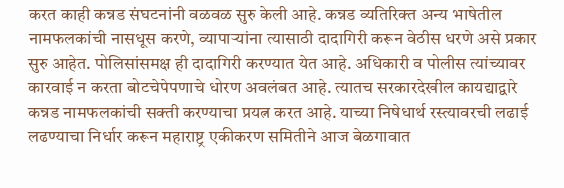करत काही कन्नड संघटनांनी वळवळ सुरु केली आहे. कन्नड व्यतिरिक्त अन्य भाषेतील नामफलकांची नासधूस करणे, व्यापाऱ्यांना त्यासाठी दादागिरी करून वेठीस धरणे असे प्रकार सुरु आहेत. पोलिसांसमक्ष ही दादागिरी करण्यात येत आहे. अधिकारी व पोलीस त्यांच्यावर कारवाई न करता बोटचेपेपणाचे धोरण अवलंबत आहे. त्यातच सरकारदेखील कायद्याद्वारे कन्नड नामफलकांची सक्ती करण्याचा प्रयत्न करत आहे. याच्या निषेधार्थ रस्त्यावरची लढाई लढण्याचा निर्धार करून महाराष्ट्र एकीकरण समितीने आज बेळगावात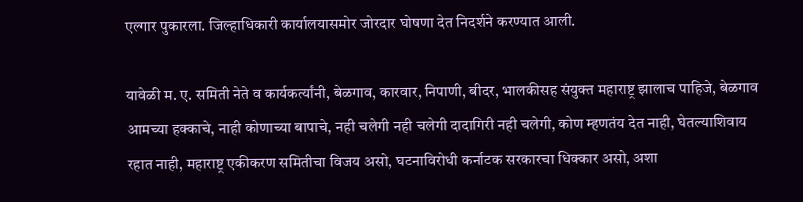एल्गार पुकारला. जिल्हाधिकारी कार्यालयासमोर जोरदार घोषणा देत निदर्शने करण्यात आली.

यावेळी म. ए. समिती नेते व कार्यकर्त्यांनी, बेळगाव, कारवार, निपाणी, बीदर, भालकीसह संयुक्त महाराष्ट्र झालाच पाहिजे, बेळगाव आमच्या हक्काचे, नाही कोणाच्या बापाचे, नही चलेगी नही चलेगी दादागिरी नही चलेगी, कोण म्हणतंय देत नाही, घेतल्याशिवाय रहात नाही, महाराष्ट्र एकीकरण समितीचा विजय असो, घटनाविरोधी कर्नाटक सरकारचा धिक्कार असो, अशा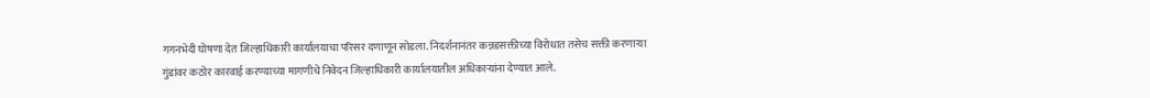गगनभेदी घोषणा देत जिल्हाधिकारी कार्यालयाचा परिसर दणाणून सोडला. निदर्शनानंतर कन्नडसक्तीच्या विरोधात तसेच सक्ती करणाऱ्या गुंडांवर कठोर कारवाई करण्याच्या मागणीचे निवेदन जिल्हाधिकारी कार्यालयातील अधिकाऱ्यांना देण्यात आले.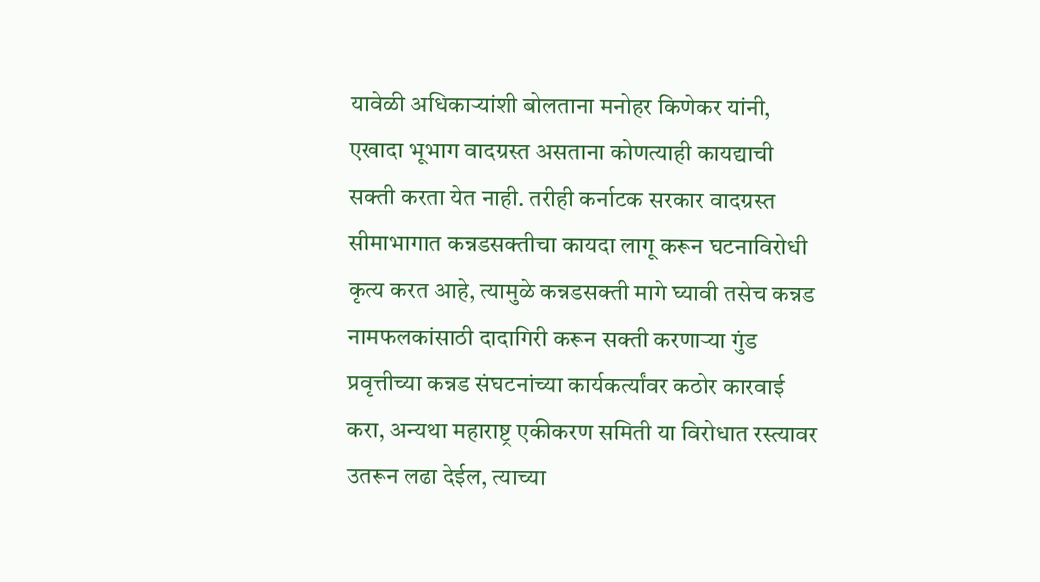यावेळी अधिकाऱ्यांशी बोलताना मनोहर किणेकर यांनी, एखादा भूभाग वादग्रस्त असताना कोणत्याही कायद्याची सक्ती करता येत नाही. तरीही कर्नाटक सरकार वादग्रस्त सीमाभागात कन्नडसक्तीचा कायदा लागू करून घटनाविरोधी कृत्य करत आहे, त्यामुळे कन्नडसक्ती मागे घ्यावी तसेच कन्नड नामफलकांसाठी दादागिरी करून सक्ती करणाऱ्या गुंड प्रवृत्तीच्या कन्नड संघटनांच्या कार्यकर्त्यांवर कठोर कारवाई करा, अन्यथा महाराष्ट्र एकीकरण समिती या विरोधात रस्त्यावर उतरून लढा देईल, त्याच्या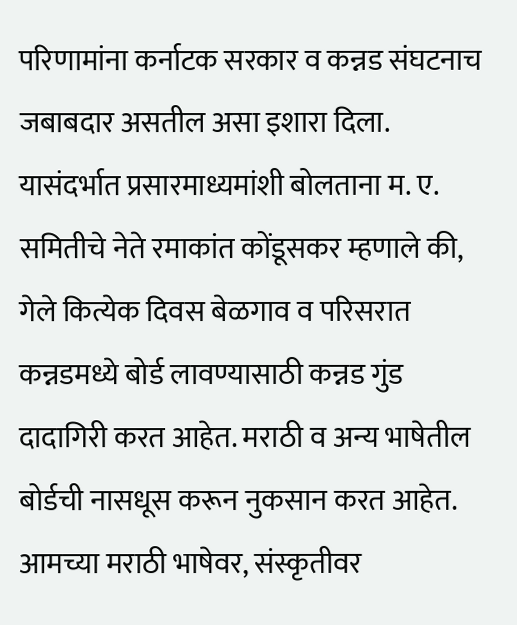परिणामांना कर्नाटक सरकार व कन्नड संघटनाच जबाबदार असतील असा इशारा दिला.
यासंदर्भात प्रसारमाध्यमांशी बोलताना म. ए. समितीचे नेते रमाकांत कोंडूसकर म्हणाले की, गेले कित्येक दिवस बेळगाव व परिसरात कन्नडमध्ये बोर्ड लावण्यासाठी कन्नड गुंड दादागिरी करत आहेत. मराठी व अन्य भाषेतील बोर्डची नासधूस करून नुकसान करत आहेत. आमच्या मराठी भाषेवर, संस्कृतीवर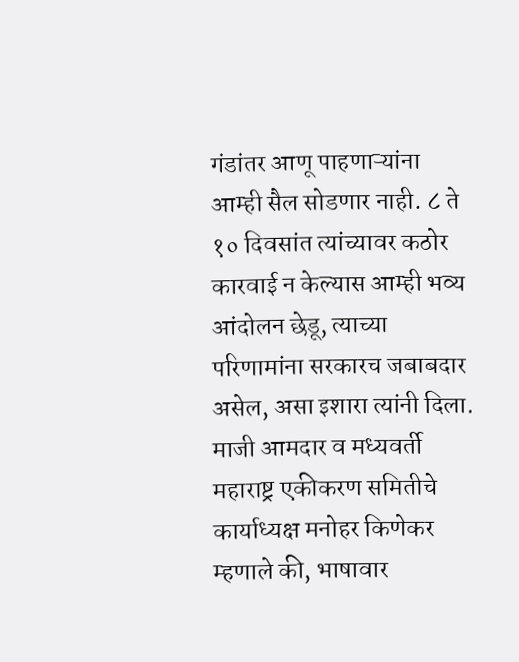गंडांतर आणू पाहणाऱ्यांना आम्ही सैल सोडणार नाही. ८ ते १० दिवसांत त्यांच्यावर कठोर कारवाई न केल्यास आम्ही भव्य आंदोलन छेडू, त्याच्या परिणामांना सरकारच जबाबदार असेल, असा इशारा त्यांनी दिला.
माजी आमदार व मध्यवर्ती महाराष्ट्र एकीकरण समितीचे कार्याध्यक्ष मनोहर किणेकर म्हणाले की, भाषावार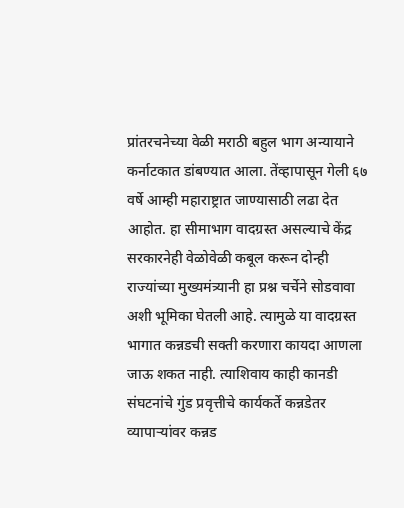प्रांतरचनेच्या वेळी मराठी बहुल भाग अन्यायाने कर्नाटकात डांबण्यात आला. तेंव्हापासून गेली ६७ वर्षे आम्ही महाराष्ट्रात जाण्यासाठी लढा देत आहोत. हा सीमाभाग वादग्रस्त असल्याचे केंद्र सरकारनेही वेळोवेळी कबूल करून दोन्ही राज्यांच्या मुख्यमंत्र्यानी हा प्रश्न चर्चेने सोडवावा अशी भूमिका घेतली आहे. त्यामुळे या वादग्रस्त भागात कन्नडची सक्ती करणारा कायदा आणला जाऊ शकत नाही. त्याशिवाय काही कानडी संघटनांचे गुंड प्रवृत्तीचे कार्यकर्ते कन्नडेतर व्यापाऱ्यांवर कन्नड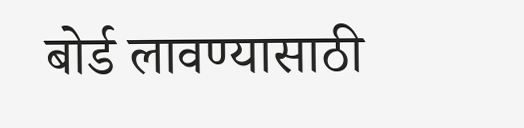बोर्ड लावण्यासाठी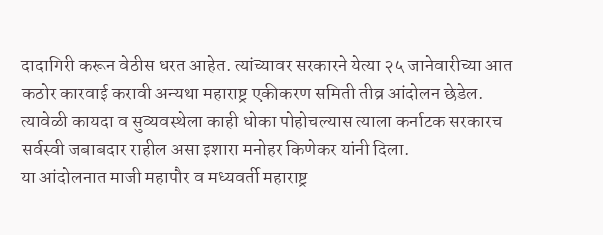दादागिरी करून वेठीस धरत आहेत. त्यांच्यावर सरकारने येत्या २५ जानेवारीच्या आत कठोर कारवाई करावी अन्यथा महाराष्ट्र एकीकरण समिती तीव्र आंदोलन छेडेल. त्यावेळी कायदा व सुव्यवस्थेला काही धोका पोहोचल्यास त्याला कर्नाटक सरकारच सर्वस्वी जबाबदार राहील असा इशारा मनोहर किणेकर यांनी दिला.
या आंदोलनात माजी महापौर व मध्यवर्ती महाराष्ट्र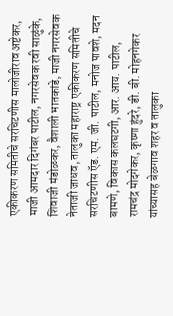एकीकरण समितीचे सरचिटणीस मालोजीराव अष्टेकर, माजी आमदार दिगंबर पाटील, नगरसेवक रवी साळुंके, शिवाजी मंडोळकर, वैशाली भातकांडे, माजी नगरसेवक नेताजी जाधव, तालुका महाराष्ट्र एकीकरण समितीचे सरचिटणीस ऍड. एम. जी. पाटील, मनोज पावशे, मदन बामणे, विकास कलघटगी, आर. आय. पाटील, रामचंद्र मोदगेकर, कृष्णा हुंदरे, डी. बी. मोहनगेकर यांच्यासह बेळगाव शहर व तालुका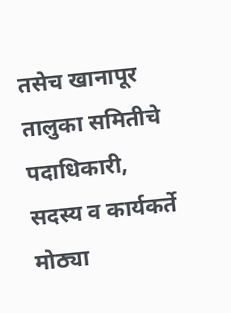तसेच खानापूर तालुका समितीचे पदाधिकारी, सदस्य व कार्यकर्ते मोठ्या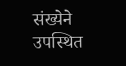संख्येने उपस्थित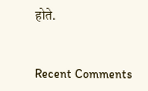होते.


Recent Comments